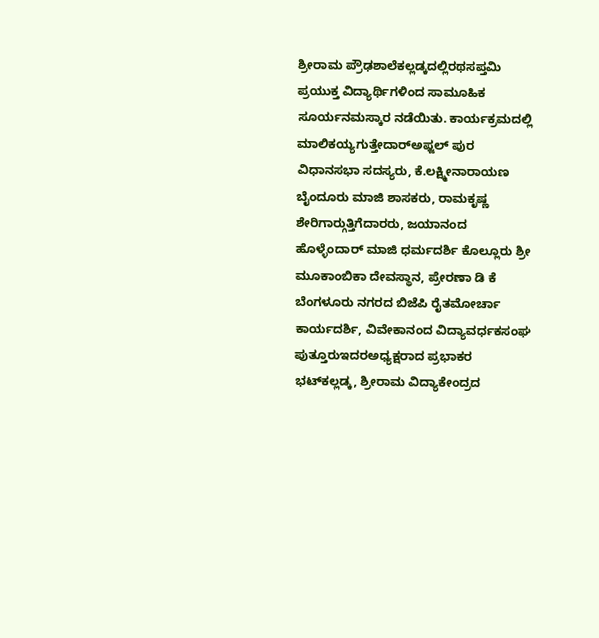ಶ್ರೀರಾಮ ಪ್ರೌಢಶಾಲೆಕಲ್ಲಡ್ಕದಲ್ಲಿರಥಸಪ್ತಮಿ ಪ್ರಯುಕ್ತ ವಿದ್ಯಾರ್ಥಿಗಳಿಂದ ಸಾಮೂಹಿಕ ಸೂರ್ಯನಮಸ್ಕಾರ ನಡೆಯಿತು. ಕಾರ್ಯಕ್ರಮದಲ್ಲಿ ಮಾಲಿಕಯ್ಯಗುತ್ತೇದಾರ್‍ಅಫ್ಜಲ್ ಪುರ ವಿಧಾನಸಭಾ ಸದಸ್ಯರು, ಕೆ.ಲಕ್ಷ್ಮೀನಾರಾಯಣ ಬೈಂದೂರು ಮಾಜಿ ಶಾಸಕರು, ರಾಮಕೃಷ್ಣ ಶೇರಿಗಾರ್‍ಗುತ್ತಿಗೆದಾರರು, ಜಯಾನಂದ ಹೊಳ್ಳೆಂದಾರ್ ಮಾಜಿ ಧರ್ಮದರ್ಶಿ ಕೊಲ್ಲೂರು ಶ್ರೀ ಮೂಕಾಂಬಿಕಾ ದೇವಸ್ಥಾನ, ಪ್ರೇರಣಾ ಡಿ ಕೆ ಬೆಂಗಳೂರು ನಗರದ ಬಿಜೆಪಿ ರೈತಮೋರ್ಚಾ ಕಾರ್ಯದರ್ಶಿ, ವಿವೇಕಾನಂದ ವಿದ್ಯಾವರ್ಧಕಸಂಘ ಪುತ್ತೂರುಇದರಅಧ್ಯಕ್ಷರಾದ ಪ್ರಭಾಕರ ಭಟ್‍ಕಲ್ಲಡ್ಕ, ಶ್ರೀರಾಮ ವಿದ್ಯಾಕೇಂದ್ರದ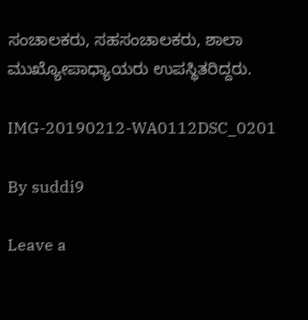ಸಂಚಾಲಕರು, ಸಹಸಂಚಾಲಕರು, ಶಾಲಾ ಮುಖ್ಯೋಪಾಧ್ಯಾಯರು ಉಪಸ್ಥಿತರಿದ್ದರು.

IMG-20190212-WA0112DSC_0201

By suddi9

Leave a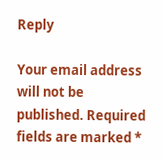Reply

Your email address will not be published. Required fields are marked *